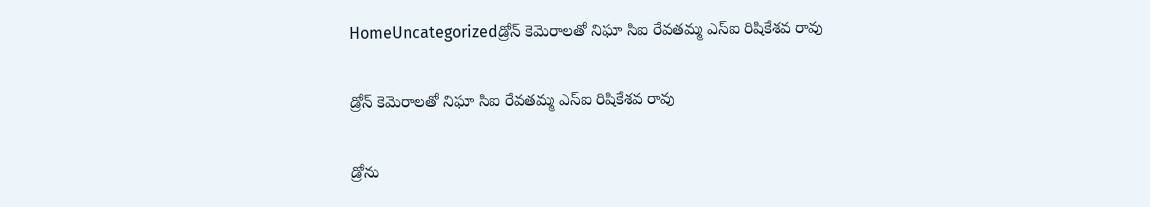HomeUncategorizedడ్రోన్ కెమెరాలతో నిఘా సిఐ రేవతమ్మ ఎస్ఐ రిషికేశవ రావు

డ్రోన్ కెమెరాలతో నిఘా సిఐ రేవతమ్మ ఎస్ఐ రిషికేశవ రావు

డ్రోను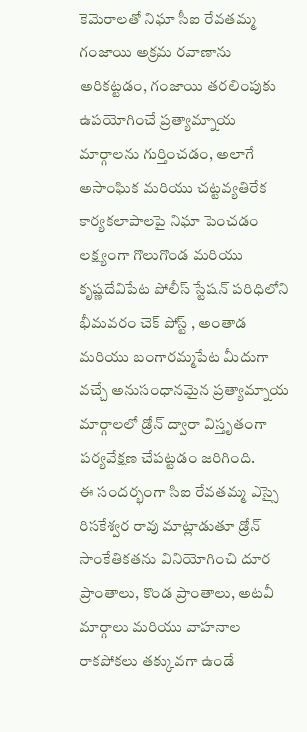కెమెరాలతో నిఘా సీఐ రేవతమ్మ గంజాయి అక్రమ రవాణాను అరికట్టడం, గంజాయి తరలింపుకు ఉపయోగించే ప్రత్యామ్నాయ మార్గాలను గుర్తించడం, అలాగే అసాంఘిక మరియు చట్టవ్యతిరేక కార్యకలాపాలపై నిఘా పెంచడం లక్ష్యంగా గొలుగొండ మరియు కృష్ణదేవిపేట పోలీస్ స్టేషన్ పరిధిలోని భీమవరం చెక్ పోస్ట్ , అంతాడ మరియు బంగారమ్మపేట మీదుగా వచ్చే అనుసంధానమైన ప్రత్యామ్నాయ మార్గాలలో డ్రోన్ ద్వారా విస్తృతంగా పర్యవేక్షణ చేపట్టడం జరిగింది.
ఈ సందర్భంగా సిఐ రేవతమ్మ ఎస్సై రిసకేశ్వర రావు మాట్లాడుతూ డ్రోన్ సాంకేతికతను వినియోగించి దూర ప్రాంతాలు, కొండ ప్రాంతాలు, అటవీ మార్గాలు మరియు వాహనాల రాకపోకలు తక్కువగా ఉండే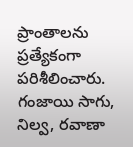ప్రాంతాలను ప్రత్యేకంగా పరిశీలించారు. గంజాయి సాగు, నిల్వ, రవాణా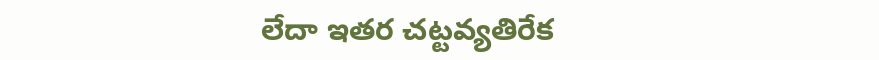లేదా ఇతర చట్టవ్యతిరేక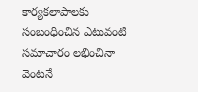కార్యకలాపాలకు సంబంధించిన ఎటువంటి సమాచారం లభించినా వెంటనే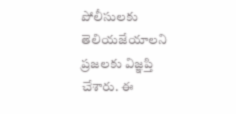పోలీసులకు తెలియజేయాలని ప్రజలకు విజ్ఞప్తి చేశారు. ఈ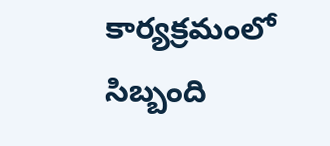కార్యక్రమంలో సిబ్బంది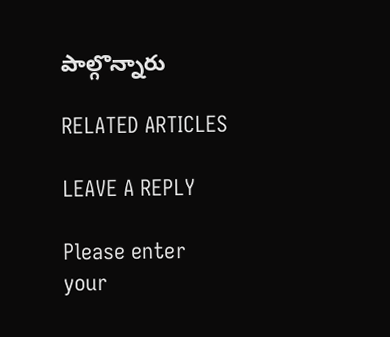పాల్గొన్నారు

RELATED ARTICLES

LEAVE A REPLY

Please enter your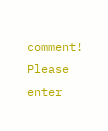comment!
Please enter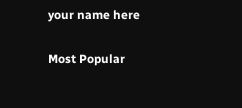your name here

Most Popular